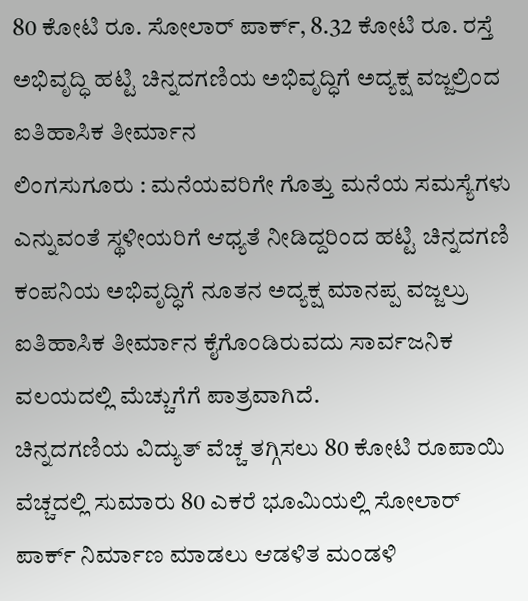80 ಕೋಟಿ ರೂ. ಸೋಲಾರ್ ಪಾರ್ಕ್, 8.32 ಕೋಟಿ ರೂ. ರಸ್ತೆ ಅಭಿವೃದ್ಧಿ ಹಟ್ಟಿ ಚಿನ್ನದಗಣಿಯ ಅಭಿವೃದ್ಧಿಗೆ ಅದ್ಯಕ್ಷ ವಜ್ಜಲ್ರಿಂದ ಐತಿಹಾಸಿಕ ತೀರ್ಮಾನ
ಲಿಂಗಸುಗೂರು : ಮನೆಯವರಿಗೇ ಗೊತ್ತು ಮನೆಯ ಸಮಸ್ಯೆಗಳು ಎನ್ನುವಂತೆ ಸ್ಥಳೀಯರಿಗೆ ಆಧ್ಯತೆ ನೀಡಿದ್ದರಿಂದ ಹಟ್ಟಿ ಚಿನ್ನದಗಣಿ ಕಂಪನಿಯ ಅಭಿವೃದ್ಧಿಗೆ ನೂತನ ಅದ್ಯಕ್ಷ ಮಾನಪ್ಪ ವಜ್ಜಲ್ರು ಐತಿಹಾಸಿಕ ತೀರ್ಮಾನ ಕೈಗೊಂಡಿರುವದು ಸಾರ್ವಜನಿಕ ವಲಯದಲ್ಲಿ ಮೆಚ್ಚುಗೆಗೆ ಪಾತ್ರವಾಗಿದೆ.
ಚಿನ್ನದಗಣಿಯ ವಿದ್ಯುತ್ ವೆಚ್ಚ ತಗ್ಗಿಸಲು 80 ಕೋಟಿ ರೂಪಾಯಿ ವೆಚ್ಚದಲ್ಲಿ ಸುಮಾರು 80 ಎಕರೆ ಭೂಮಿಯಲ್ಲಿ ಸೋಲಾರ್ ಪಾರ್ಕ್ ನಿರ್ಮಾಣ ಮಾಡಲು ಆಡಳಿತ ಮಂಡಳಿ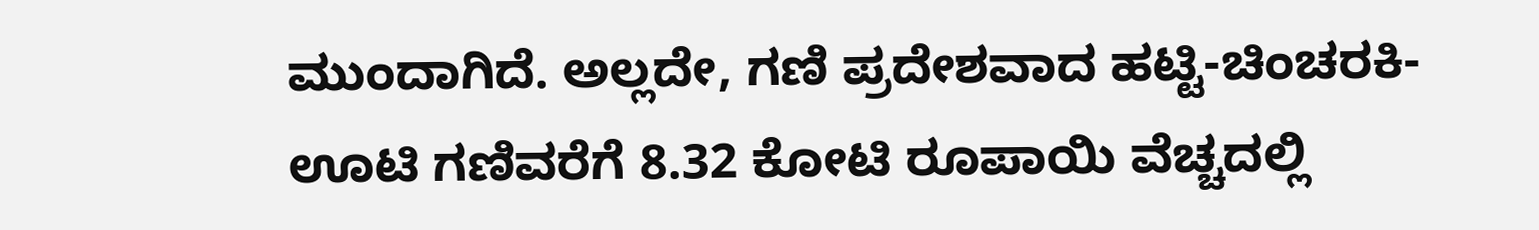ಮುಂದಾಗಿದೆ. ಅಲ್ಲದೇ, ಗಣಿ ಪ್ರದೇಶವಾದ ಹಟ್ಟಿ-ಚಿಂಚರಕಿ-ಊಟಿ ಗಣಿವರೆಗೆ 8.32 ಕೋಟಿ ರೂಪಾಯಿ ವೆಚ್ಚದಲ್ಲಿ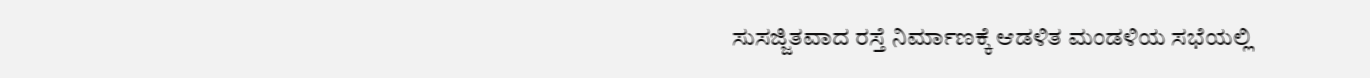ಸುಸಜ್ಜಿತವಾದ ರಸ್ತೆ ನಿರ್ಮಾಣಕ್ಕೆ ಆಡಳಿತ ಮಂಡಳಿಯ ಸಭೆಯಲ್ಲಿ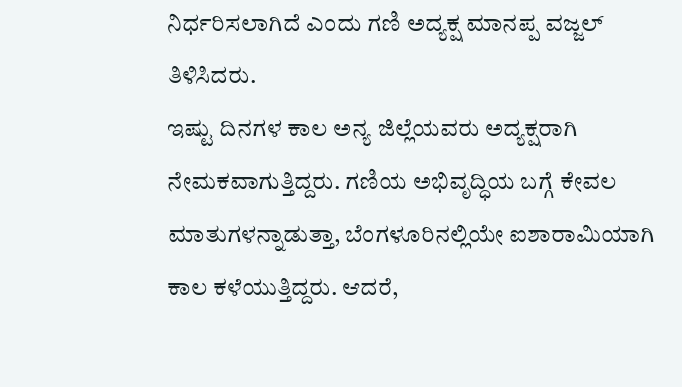ನಿರ್ಧರಿಸಲಾಗಿದೆ ಎಂದು ಗಣಿ ಅದ್ಯಕ್ಷ ಮಾನಪ್ಪ ವಜ್ಜಲ್ ತಿಳಿಸಿದರು.
ಇಷ್ಟು ದಿನಗಳ ಕಾಲ ಅನ್ಯ ಜಿಲ್ಲೆಯವರು ಅದ್ಯಕ್ಷರಾಗಿ ನೇಮಕವಾಗುತ್ತಿದ್ದರು. ಗಣಿಯ ಅಭಿವೃದ್ಧಿಯ ಬಗ್ಗೆ ಕೇವಲ ಮಾತುಗಳನ್ನಾಡುತ್ತಾ, ಬೆಂಗಳೂರಿನಲ್ಲಿಯೇ ಐಶಾರಾಮಿಯಾಗಿ ಕಾಲ ಕಳೆಯುತ್ತಿದ್ದರು. ಆದರೆ,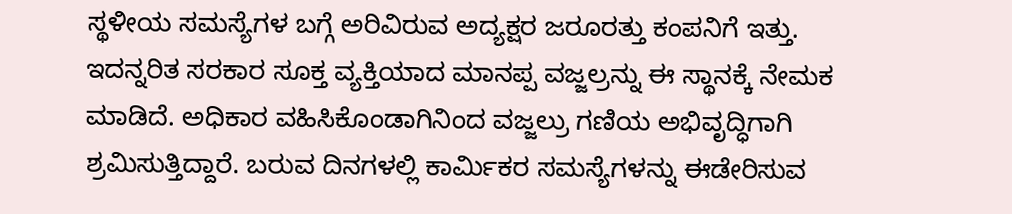ಸ್ಥಳೀಯ ಸಮಸ್ಯೆಗಳ ಬಗ್ಗೆ ಅರಿವಿರುವ ಅದ್ಯಕ್ಷರ ಜರೂರತ್ತು ಕಂಪನಿಗೆ ಇತ್ತು. ಇದನ್ನರಿತ ಸರಕಾರ ಸೂಕ್ತ ವ್ಯಕ್ತಿಯಾದ ಮಾನಪ್ಪ ವಜ್ಜಲ್ರನ್ನು ಈ ಸ್ಥಾನಕ್ಕೆ ನೇಮಕ ಮಾಡಿದೆ. ಅಧಿಕಾರ ವಹಿಸಿಕೊಂಡಾಗಿನಿಂದ ವಜ್ಜಲ್ರು ಗಣಿಯ ಅಭಿವೃದ್ಧಿಗಾಗಿ ಶ್ರಮಿಸುತ್ತಿದ್ದಾರೆ. ಬರುವ ದಿನಗಳಲ್ಲಿ ಕಾರ್ಮಿಕರ ಸಮಸ್ಯೆಗಳನ್ನು ಈಡೇರಿಸುವ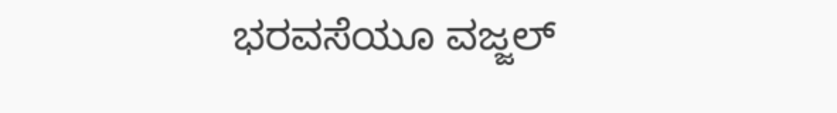ಭರವಸೆಯೂ ವಜ್ಜಲ್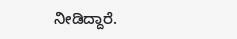ನೀಡಿದ್ದಾರೆ.